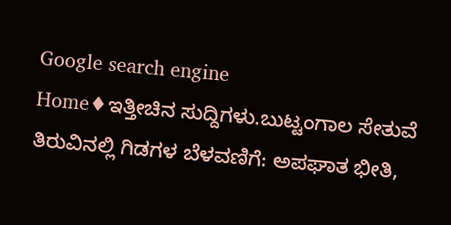Google search engine
Home♦ಇತ್ತೀಚಿನ ಸುದ್ದಿಗಳು.ಬುಟ್ಟಂಗಾಲ ಸೇತುವೆ ತಿರುವಿನಲ್ಲಿ ಗಿಡಗಳ ಬೆಳವಣಿಗೆ: ಅಪಘಾತ ಭೀತಿ,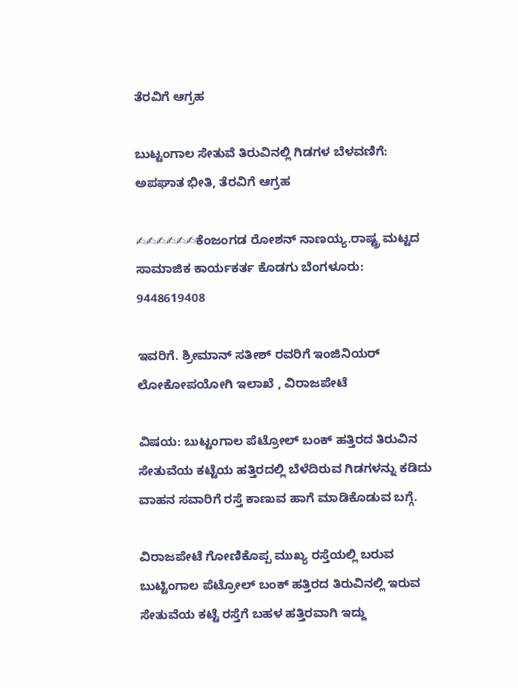ತೆರವಿಗೆ ಆಗ್ರಹ

ಬುಟ್ಟಂಗಾಲ ಸೇತುವೆ ತಿರುವಿನಲ್ಲಿ ಗಿಡಗಳ ಬೆಳವಣಿಗೆ: ಅಪಘಾತ ಭೀತಿ, ತೆರವಿಗೆ ಆಗ್ರಹ

✍✍✍✍✍✍ಕೆಂಜಂಗಡ ರೋಶನ್ ನಾಣಯ್ಯ.ರಾಷ್ಟ್ರ ಮಟ್ಟದ ಸಾಮಾಜಿಕ ಕಾರ್ಯಕರ್ತ ಕೊಡಗು ಬೆಂಗಳೂರು: 9448619408

ಇವರಿಗೆ. ಶ್ರೀಮಾನ್ ಸತೀಶ್ ರವರಿಗೆ ಇಂಜಿನಿಯರ್ ಲೋಕೋಪಯೋಗಿ ಇಲಾಖೆ , ವಿರಾಜಪೇಟೆ

ವಿಷಯ: ಬುಟ್ಟಂಗಾಲ ಪೆಟ್ರೋಲ್ ಬಂಕ್ ಹತ್ತಿರದ ತಿರುವಿನ ಸೇತುವೆಯ ಕಟ್ಟೆಯ ಹತ್ತಿರದಲ್ಲಿ ಬೆಳೆದಿರುವ ಗಿಡಗಳನ್ನು ಕಡಿದು ವಾಹನ ಸವಾರಿಗೆ ರಸ್ತೆ ಕಾಣುವ ಹಾಗೆ ಮಾಡಿಕೊಡುವ ಬಗ್ಗೆ.

ವಿರಾಜಪೇಟೆ ಗೋಣಿಕೊಪ್ಪ ಮುಖ್ಯ ರಸ್ತೆಯಲ್ಲಿ ಬರುವ ಬುಟ್ಟಿಂಗಾಲ ಪೆಟ್ರೋಲ್ ಬಂಕ್ ಹತ್ತಿರದ ತಿರುವಿನಲ್ಲಿ ಇರುವ ಸೇತುವೆಯ ಕಟ್ಟೆ ರಸ್ತೆಗೆ ಬಹಳ ಹತ್ತಿರವಾಗಿ ಇದ್ದು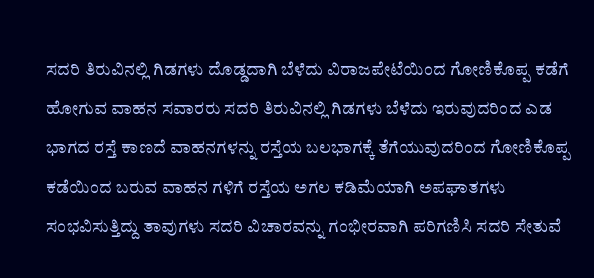ಸದರಿ ತಿರುವಿನಲ್ಲಿ ಗಿಡಗಳು ದೊಡ್ಡದಾಗಿ ಬೆಳೆದು ವಿರಾಜಪೇಟೆಯಿಂದ ಗೋಣಿಕೊಪ್ಪ ಕಡೆಗೆ ಹೋಗುವ ವಾಹನ ಸವಾರರು ಸದರಿ ತಿರುವಿನಲ್ಲಿ ಗಿಡಗಳು ಬೆಳೆದು ಇರುವುದರಿಂದ ಎಡ ಭಾಗದ ರಸ್ತೆ ಕಾಣದೆ ವಾಹನಗಳನ್ನು ರಸ್ತೆಯ ಬಲಭಾಗಕ್ಕೆ ತೆಗೆಯುವುದರಿಂದ ಗೋಣಿಕೊಪ್ಪ ಕಡೆಯಿಂದ ಬರುವ ವಾಹನ ಗಳಿಗೆ ರಸ್ತೆಯ ಅಗಲ ಕಡಿಮೆಯಾಗಿ ಅಪಘಾತಗಳು ಸಂಭವಿಸುತ್ತಿದ್ದು ತಾವುಗಳು ಸದರಿ ವಿಚಾರವನ್ನು ಗಂಭೀರವಾಗಿ ಪರಿಗಣಿಸಿ ಸದರಿ ಸೇತುವೆ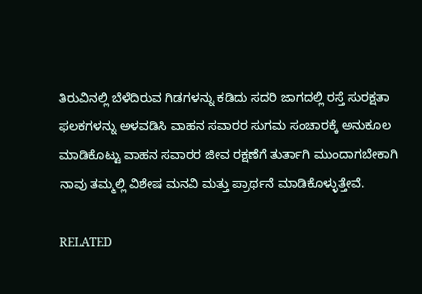ತಿರುವಿನಲ್ಲಿ ಬೆಳೆದಿರುವ ಗಿಡಗಳನ್ನು ಕಡಿದು ಸದರಿ ಜಾಗದಲ್ಲಿ ರಸ್ತೆ ಸುರಕ್ಷತಾ ಫಲಕಗಳನ್ನು ಅಳವಡಿಸಿ ವಾಹನ ಸವಾರರ ಸುಗಮ ಸಂಚಾರಕ್ಕೆ ಅನುಕೂಲ ಮಾಡಿಕೊಟ್ಟು ವಾಹನ ಸವಾರರ ಜೀವ ರಕ್ಷಣೆಗೆ ತುರ್ತಾಗಿ ಮುಂದಾಗಬೇಕಾಗಿ ನಾವು ತಮ್ಮಲ್ಲಿ ವಿಶೇಷ ಮನವಿ ಮತ್ತು ಪ್ರಾರ್ಥನೆ ಮಾಡಿಕೊಳ್ಳುತ್ತೇವೆ.

RELATED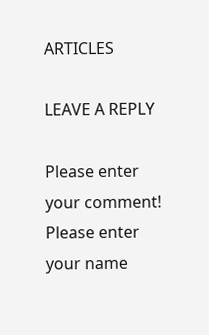ARTICLES

LEAVE A REPLY

Please enter your comment!
Please enter your name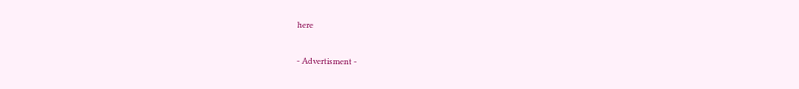here

- Advertisment -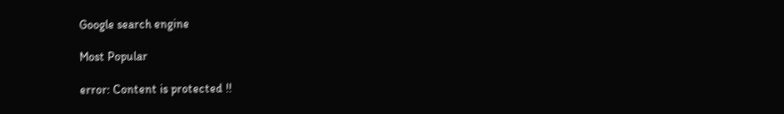Google search engine

Most Popular

error: Content is protected !!